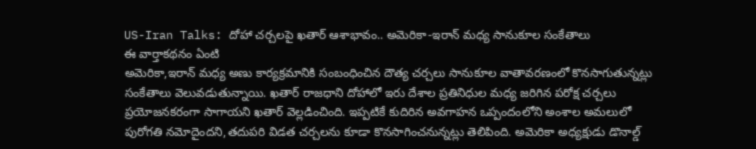US-Iran Talks: దోహా చర్చలపై ఖతార్ ఆశాభావం.. అమెరికా-ఇరాన్ మధ్య సానుకూల సంకేతాలు
ఈ వార్తాకథనం ఏంటి
అమెరికా,ఇరాన్ మధ్య అణు కార్యక్రమానికి సంబంధించిన దౌత్య చర్చలు సానుకూల వాతావరణంలో కొనసాగుతున్నట్లు సంకేతాలు వెలువడుతున్నాయి. ఖతార్ రాజధాని దోహాలో ఇరు దేశాల ప్రతినిధుల మధ్య జరిగిన పరోక్ష చర్చలు ప్రయోజనకరంగా సాగాయని ఖతార్ వెల్లడించింది. ఇప్పటికే కుదిరిన అవగాహన ఒప్పందంలోని అంశాల అమలులో పురోగతి నమోదైందని,తదుపరి విడత చర్చలను కూడా కొనసాగించనున్నట్లు తెలిపింది. అమెరికా అధ్యక్షుడు డొనాల్డ్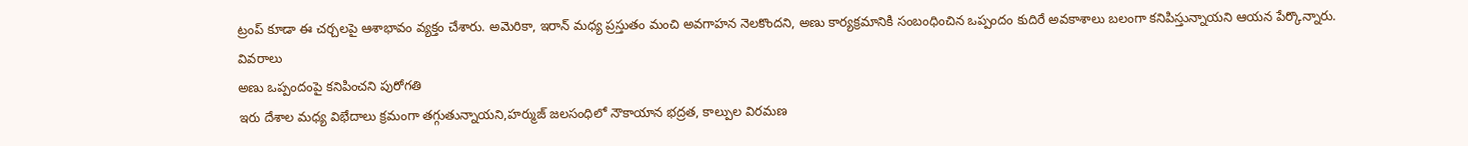ట్రంప్ కూడా ఈ చర్చలపై ఆశాభావం వ్యక్తం చేశారు. అమెరికా, ఇరాన్ మధ్య ప్రస్తుతం మంచి అవగాహన నెలకొందని, అణు కార్యక్రమానికి సంబంధించిన ఒప్పందం కుదిరే అవకాశాలు బలంగా కనిపిస్తున్నాయని ఆయన పేర్కొన్నారు.
వివరాలు
అణు ఒప్పందంపై కనిపించని పురోగతి
ఇరు దేశాల మధ్య విభేదాలు క్రమంగా తగ్గుతున్నాయని,హర్ముజ్ జలసంధిలో నౌకాయాన భద్రత, కాల్పుల విరమణ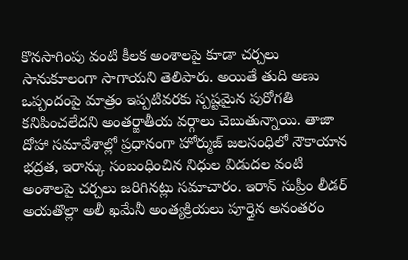కొనసాగింపు వంటి కీలక అంశాలపై కూడా చర్చలు సానుకూలంగా సాగాయని తెలిపారు. అయితే తుది అణు ఒప్పందంపై మాత్రం ఇప్పటివరకు స్పష్టమైన పురోగతి కనిపించలేదని అంతర్జాతీయ వర్గాలు చెబుతున్నాయి. తాజా దోహా సమావేశాల్లో ప్రధానంగా హోర్ముజ్ జలసంధిలో నౌకాయాన భద్రత, ఇరాన్కు సంబంధించిన నిధుల విడుదల వంటి అంశాలపై చర్చలు జరిగినట్లు సమాచారం. ఇరాన్ సుప్రీం లీడర్ అయతొల్లా అలీ ఖమేనీ అంత్యక్రియలు పూర్తైన అనంతరం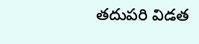తదుపరి విడత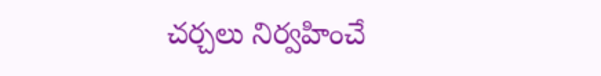చర్చలు నిర్వహించే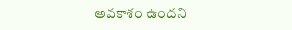అవకాశం ఉందని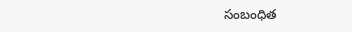సంబంధిత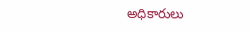అధికారులు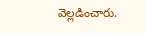వెల్లడించారు.